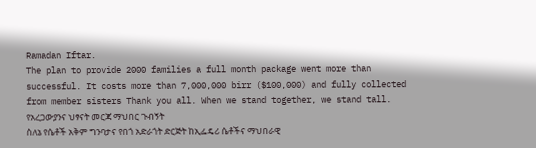Ramadan Iftar.
The plan to provide 2000 families a full month package went more than successful. It costs more than 7,000,000 birr ($100,000) and fully collected from member sisters Thank you all. When we stand together, we stand tall.
የአረጋውያንና ህፃናት መርጃ ማህበር ጉብኝት
ስለኔ የሴቶች አቅም ግንባታና የበጎ አድራጎት ድርጅት ከኢፌዴሪ ሴቶችና ማህበራዊ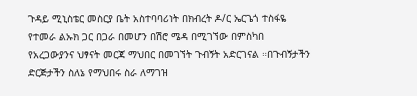ጉዳይ ሚኒስቴር መስርያ ቤት አስተባባሪነት በክብረት ዶ/ር ኤርጌጎ ተስፋዬ የተመራ ልኡክ ጋር በጋራ በመሆን በሽሮ ሜዳ በሚገኘው በምስካበ የአረጋውያንና ህፃናት መርጃ ማህበር በመገኘት ጉብኝት አድርገናል ።በጉብኝታችን ድርጅታችን ስለኔ የማህበሩ ስራ ለማገዝ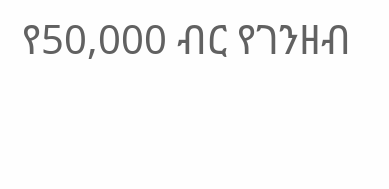የ50,000 ብር የገንዘብ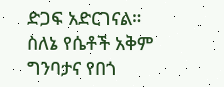ድጋፍ አድርገናል። ስለኔ የሴቶች አቅም ግንባታና የበጎ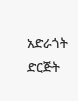አድራጎት ድርጅት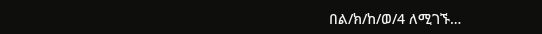በል/ክ/ከ/ወ/4 ለሚገኙ…